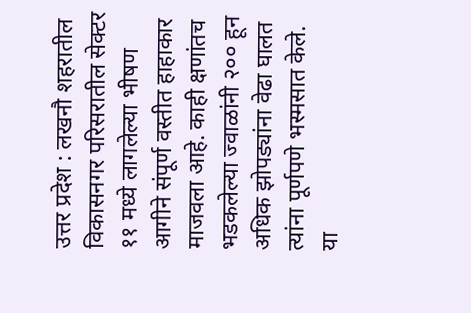उत्तर प्रदेश : लखनौ शहरातील विकासनगर परिसरातील सेक्टर ११ मध्ये लागलेल्या भीषण आगीने संपूर्ण वस्तीत हाहाकार माजवला आहे. काही क्षणांतच भडकलेल्या ज्वाळांनी २०० हून अधिक झोपड्यांना वेढा घालत त्यांना पूर्णपणे भस्मसात केले.
या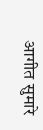आगीत सुमारे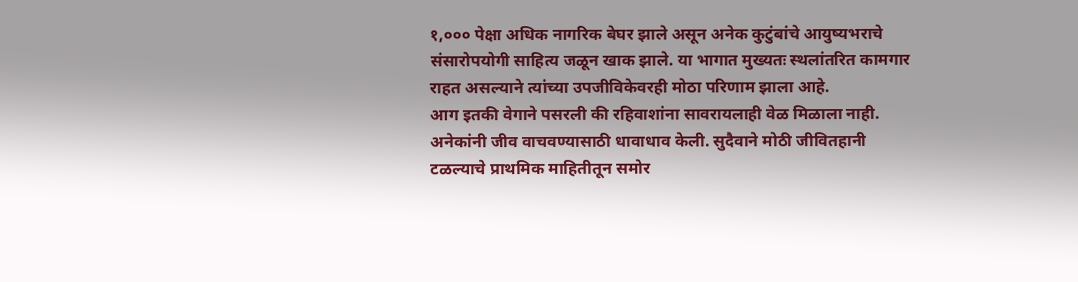१,००० पेक्षा अधिक नागरिक बेघर झाले असून अनेक कुटुंबांचे आयुष्यभराचे संसारोपयोगी साहित्य जळून खाक झाले. या भागात मुख्यतः स्थलांतरित कामगार राहत असल्याने त्यांच्या उपजीविकेवरही मोठा परिणाम झाला आहे.
आग इतकी वेगाने पसरली की रहिवाशांना सावरायलाही वेळ मिळाला नाही. अनेकांनी जीव वाचवण्यासाठी धावाधाव केली. सुदैवाने मोठी जीवितहानी टळल्याचे प्राथमिक माहितीतून समोर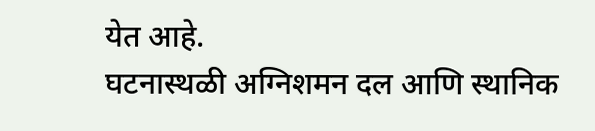येत आहे.
घटनास्थळी अग्निशमन दल आणि स्थानिक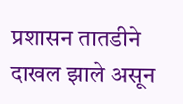प्रशासन तातडीने दाखल झाले असून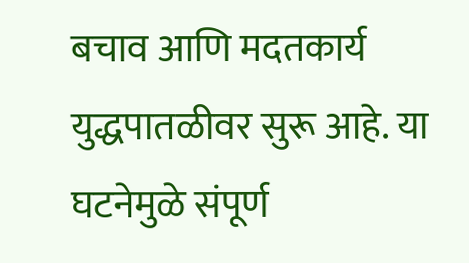बचाव आणि मदतकार्य युद्धपातळीवर सुरू आहे. या घटनेमुळे संपूर्ण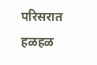परिसरात हळहळ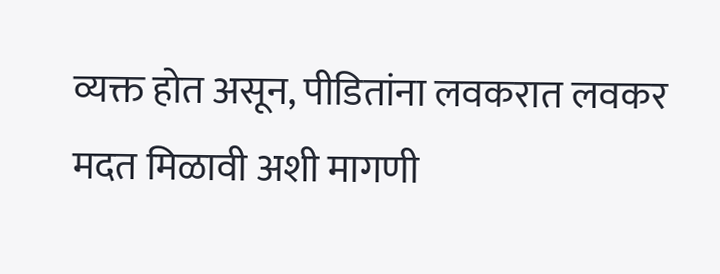व्यक्त होत असून, पीडितांना लवकरात लवकर मदत मिळावी अशी मागणी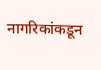नागरिकांकडून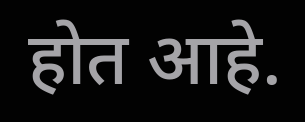होत आहे.